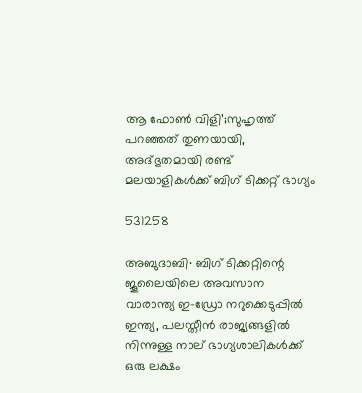ആ ഫോൺ വിളി’;സുഹൃത്ത് പറഞ്ഞത് തുണയായി, അദ്ഭുതമായി രണ്ട് മലയാളികൾക്ക് ബിഗ് ടിക്കറ്റ് ഭാഗ്യം

531258

അബുദാബി∙ ബിഗ് ടിക്കറ്റിന്റെ ജൂലൈയിലെ അവസാന വാരാന്ത്യ ഇ-ഡ്രോ നറുക്കെടുപ്പിൽ ഇന്ത്യ, പലസ്തീൻ രാജ്യങ്ങളിൽ നിന്നുള്ള നാല് ഭാഗ്യശാലികൾക്ക് ഒരു ലക്ഷം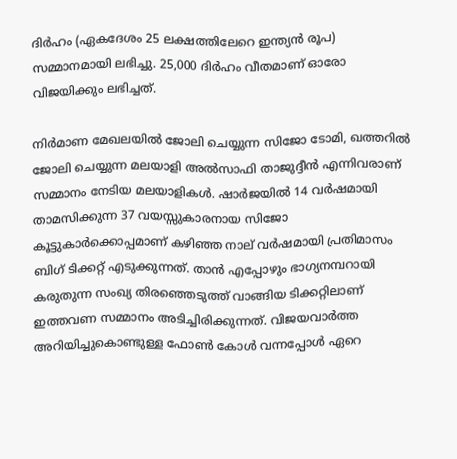ദിർഹം (ഏകദേശം 25 ലക്ഷത്തിലേറെ ഇന്ത്യൻ രൂപ) സമ്മാനമായി ലഭിച്ചു. 25,000 ദിർഹം വീതമാണ് ഓരോ വിജയിക്കും ലഭിച്ചത്.

നിർമാണ മേഖലയിൽ ജോലി ചെയ്യുന്ന സിജോ ടോമി, ഖത്തറിൽ ജോലി ചെയ്യുന്ന മലയാളി അൽസാഫി താജുദ്ദീൻ എന്നിവരാണ് സമ്മാനം നേടിയ മലയാളികൾ. ഷാർജയിൽ 14 വർഷമായി താമസിക്കുന്ന 37 വയസ്സുകാരനായ സിജോ കൂട്ടുകാർക്കൊപ്പമാണ് കഴിഞ്ഞ നാല് വർഷമായി പ്രതിമാസം ബിഗ് ടിക്കറ്റ് എടുക്കുന്നത്. താൻ എപ്പോഴും ഭാഗ്യനമ്പറായി കരുതുന്ന സംഖ്യ തിരഞ്ഞെടുത്ത് വാങ്ങിയ ടിക്കറ്റിലാണ് ഇത്തവണ സമ്മാനം അടിച്ചിരിക്കുന്നത്. വിജയവാർത്ത അറിയിച്ചുകൊണ്ടുള്ള ഫോൺ കോൾ വന്നപ്പോൾ ഏറെ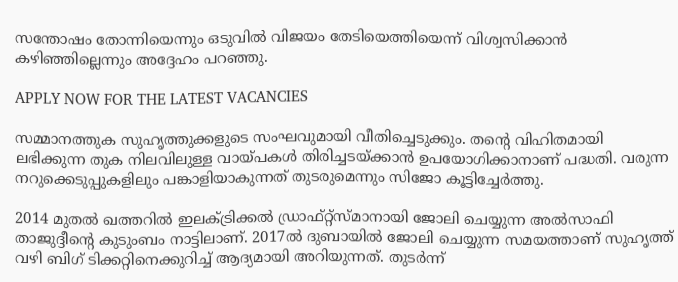സന്തോഷം തോന്നിയെന്നും ഒടുവിൽ വിജയം തേടിയെത്തിയെന്ന് വിശ്വസിക്കാൻ കഴിഞ്ഞില്ലെന്നും അദ്ദേഹം പറഞ്ഞു.

APPLY NOW FOR THE LATEST VACANCIES

സമ്മാനത്തുക സുഹൃത്തുക്കളുടെ സംഘവുമായി വീതിച്ചെടുക്കും. തന്റെ വിഹിതമായി ലഭിക്കുന്ന തുക നിലവിലുള്ള വായ്പകൾ തിരിച്ചടയ്ക്കാൻ ഉപയോഗിക്കാനാണ് പദ്ധതി. വരുന്ന നറുക്കെടുപ്പുകളിലും പങ്കാളിയാകുന്നത് തുടരുമെന്നും സിജോ കൂട്ടിച്ചേർത്തു.

2014 മുതൽ ഖത്തറിൽ ഇലക്ട്രിക്കൽ ഡ്രാഫ്റ്റ്‌സ്മാനായി ജോലി ചെയ്യുന്ന അൽസാഫി താജുദ്ദീന്റെ കുടുംബം നാട്ടിലാണ്. 2017ൽ ദുബായിൽ ജോലി ചെയ്യുന്ന സമയത്താണ് സുഹൃത്ത് വഴി ബിഗ് ടിക്കറ്റിനെക്കുറിച്ച് ആദ്യമായി അറിയുന്നത്. തുടർന്ന്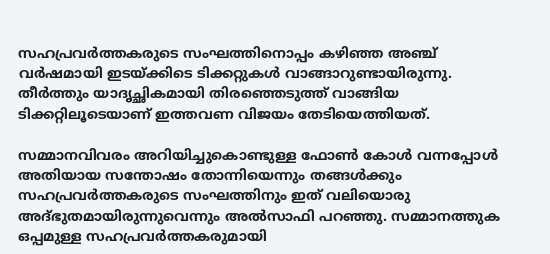സഹപ്രവർത്തകരുടെ സംഘത്തിനൊപ്പം കഴിഞ്ഞ അഞ്ച് വർഷമായി ഇടയ്ക്കിടെ ടിക്കറ്റുകൾ വാങ്ങാറുണ്ടായിരുന്നു. തീർത്തും യാദൃച്ഛികമായി തിരഞ്ഞെടുത്ത് വാങ്ങിയ ടിക്കറ്റിലൂടെയാണ് ഇത്തവണ വിജയം തേടിയെത്തിയത്.

സമ്മാനവിവരം അറിയിച്ചുകൊണ്ടുള്ള ഫോൺ കോൾ വന്നപ്പോൾ അതിയായ സന്തോഷം തോന്നിയെന്നും തങ്ങൾക്കും സഹപ്രവർത്തകരുടെ സംഘത്തിനും ഇത് വലിയൊരു അദ്ഭുതമായിരുന്നുവെന്നും അൽസാഫി പറഞ്ഞു. സമ്മാനത്തുക ഒപ്പമുള്ള സഹപ്രവർത്തകരുമായി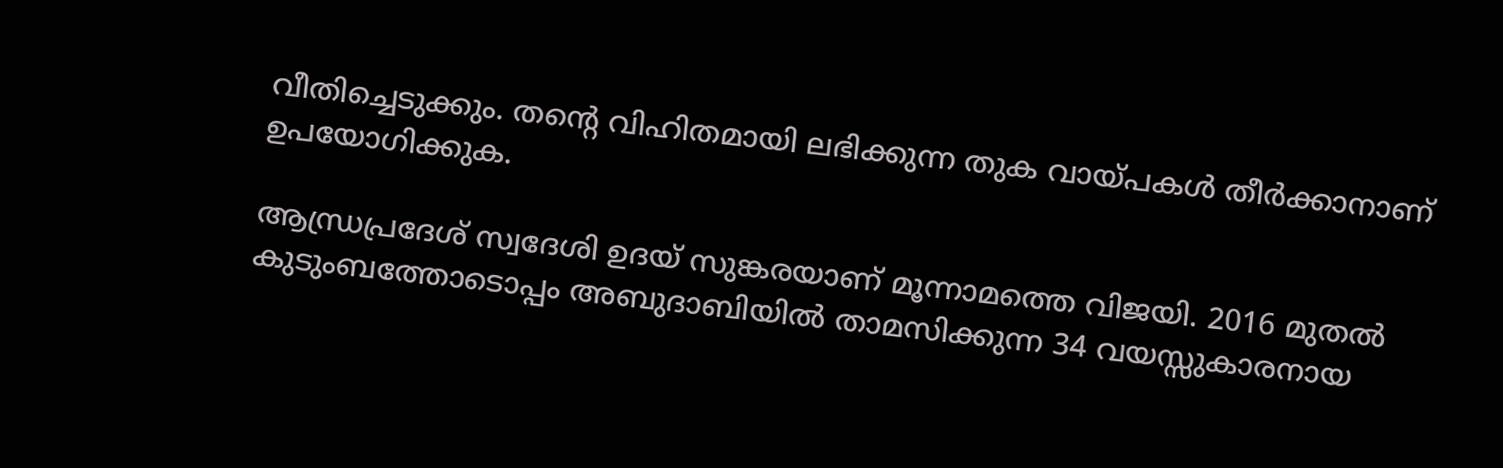വീതിച്ചെടുക്കും. തന്റെ വിഹിതമായി ലഭിക്കുന്ന തുക വായ്പകൾ തീർക്കാനാണ് ഉപയോഗിക്കുക.

ആന്ധ്രപ്രദേശ് സ്വദേശി ഉദയ് സുങ്കരയാണ് മൂന്നാമത്തെ വിജയി. 2016 മുതൽ കുടുംബത്തോടൊപ്പം അബുദാബിയിൽ താമസിക്കുന്ന 34 വയസ്സുകാരനായ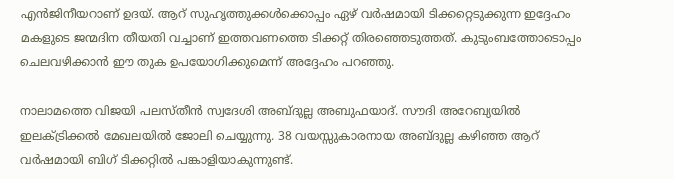എൻജിനീയറാണ് ഉദയ്. ആറ് സുഹൃത്തുക്കൾക്കൊപ്പം ഏഴ് വർഷമായി ടിക്കറ്റെടുക്കുന്ന ഇദ്ദേഹം മകളുടെ ജന്മദിന തീയതി വച്ചാണ് ഇത്തവണത്തെ ടിക്കറ്റ് തിരഞ്ഞെടുത്തത്. കുടുംബത്തോടൊപ്പം ചെലവഴിക്കാൻ ഈ തുക ഉപയോഗിക്കുമെന്ന് അദ്ദേഹം പറഞ്ഞു.

നാലാമത്തെ വിജയി പലസ്തീൻ സ്വദേശി അബ്ദുല്ല അബുഫയാദ്. സൗദി അറേബ്യയിൽ ഇലക്ട്രിക്കൽ മേഖലയിൽ ജോലി ചെയ്യുന്നു. 38 വയസ്സുകാരനായ അബ്ദുല്ല കഴിഞ്ഞ ആറ് വർഷമായി ബിഗ് ടിക്കറ്റിൽ പങ്കാളിയാകുന്നുണ്ട്.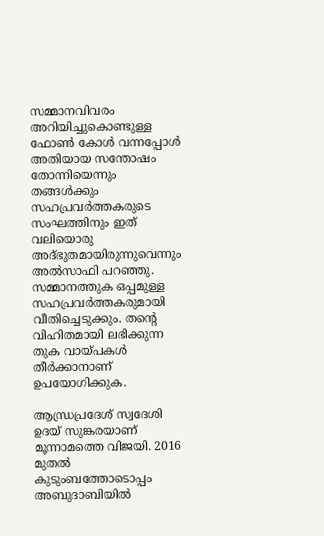സമ്മാനവിവരം അറിയിച്ചുകൊണ്ടുള്ള ഫോൺ കോൾ വന്നപ്പോൾ അതിയായ സന്തോഷം തോന്നിയെന്നും തങ്ങൾക്കും സഹപ്രവർത്തകരുടെ സംഘത്തിനും ഇത് വലിയൊരു അദ്ഭുതമായിരുന്നുവെന്നും അൽസാഫി പറഞ്ഞു. സമ്മാനത്തുക ഒപ്പമുള്ള സഹപ്രവർത്തകരുമായി വീതിച്ചെടുക്കും. തന്റെ വിഹിതമായി ലഭിക്കുന്ന തുക വായ്പകൾ തീർക്കാനാണ് ഉപയോഗിക്കുക.

ആന്ധ്രപ്രദേശ് സ്വദേശി ഉദയ് സുങ്കരയാണ് മൂന്നാമത്തെ വിജയി. 2016 മുതൽ കുടുംബത്തോടൊപ്പം അബുദാബിയിൽ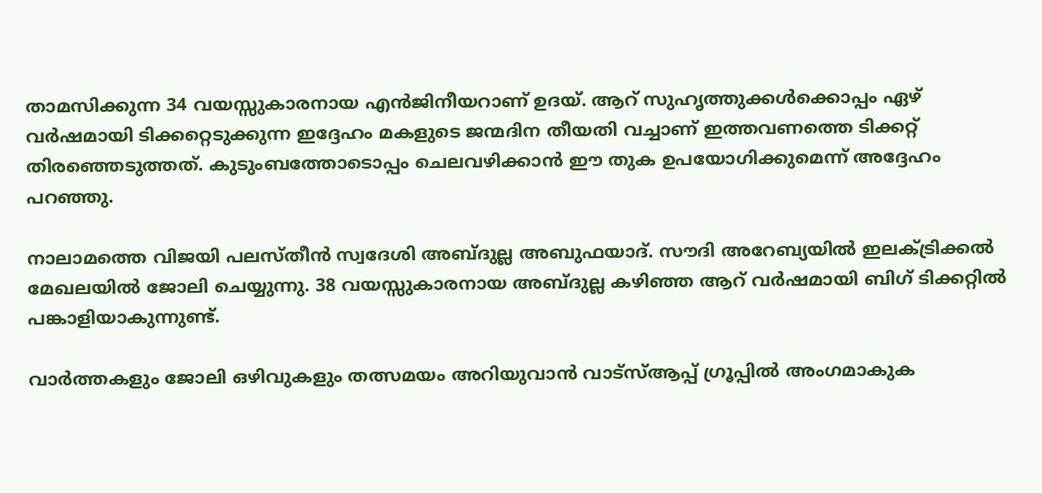താമസിക്കുന്ന 34 വയസ്സുകാരനായ എൻജിനീയറാണ് ഉദയ്. ആറ് സുഹൃത്തുക്കൾക്കൊപ്പം ഏഴ് വർഷമായി ടിക്കറ്റെടുക്കുന്ന ഇദ്ദേഹം മകളുടെ ജന്മദിന തീയതി വച്ചാണ് ഇത്തവണത്തെ ടിക്കറ്റ് തിരഞ്ഞെടുത്തത്. കുടുംബത്തോടൊപ്പം ചെലവഴിക്കാൻ ഈ തുക ഉപയോഗിക്കുമെന്ന് അദ്ദേഹം പറഞ്ഞു.

നാലാമത്തെ വിജയി പലസ്തീൻ സ്വദേശി അബ്ദുല്ല അബുഫയാദ്. സൗദി അറേബ്യയിൽ ഇലക്ട്രിക്കൽ മേഖലയിൽ ജോലി ചെയ്യുന്നു. 38 വയസ്സുകാരനായ അബ്ദുല്ല കഴിഞ്ഞ ആറ് വർഷമായി ബിഗ് ടിക്കറ്റിൽ പങ്കാളിയാകുന്നുണ്ട്.

വാർത്തകളും ജോലി ഒഴിവുകളും തത്സമയം അറിയുവാൻ വാട്സ്ആപ്പ് ഗ്രൂപ്പിൽ അംഗമാകുക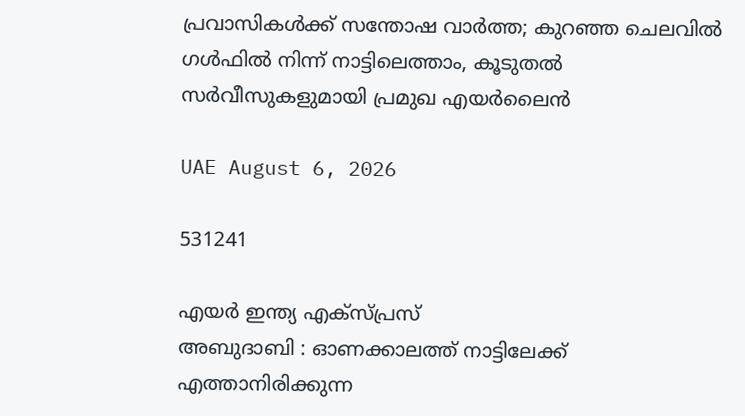പ്രവാസികൾക്ക് സന്തോഷ വാർത്ത; കുറഞ്ഞ ചെലവിൽ ഗൾഫിൽ നിന്ന് നാട്ടിലെത്താം, കൂടുതൽ സർവീസുകളുമായി പ്രമുഖ എയർലൈൻ

UAE August 6, 2026

531241

എയർ ഇന്ത്യ എക്സ്പ്രസ്
അബുദാബി : ഓണക്കാലത്ത് നാട്ടിലേക്ക് എത്താനിരിക്കുന്ന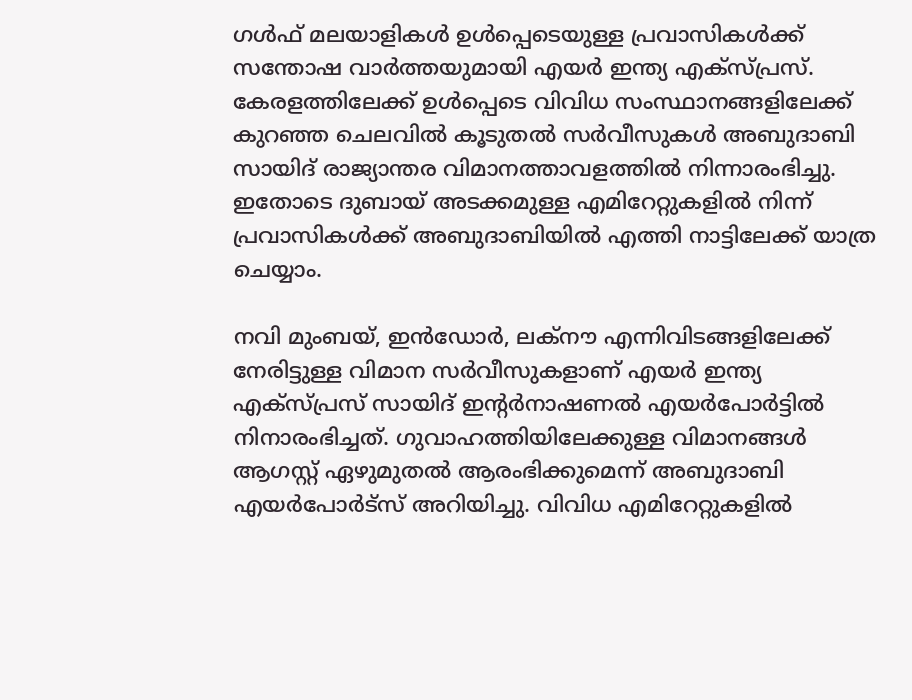ഗൾഫ് മലയാളികൾ ഉൾപ്പെടെയുള്ള പ്രവാസികൾക്ക് സന്തോഷ വാർത്തയുമായി എയർ ഇന്ത്യ എക്സ്പ്രസ്. കേരളത്തിലേക്ക് ഉൾപ്പെടെ വിവിധ സംസ്ഥാനങ്ങളിലേക്ക് കുറഞ്ഞ ചെലവിൽ കൂടുതൽ സർവീസുകൾ അബുദാബി സായിദ് രാജ്യാന്തര വിമാനത്താവളത്തിൽ നിന്നാരംഭിച്ചു. ഇതോടെ ദുബായ് അടക്കമുള്ള എമിറേറ്റുകളിൽ നിന്ന് പ്രവാസികൾക്ക് അബുദാബിയിൽ എത്തി നാട്ടിലേക്ക് യാത്ര ചെയ്യാം.

നവി മുംബയ്, ഇൻഡോർ, ലക്നൗ എന്നിവിടങ്ങളിലേക്ക് നേരിട്ടുള്ള വിമാന സർവീസുകളാണ് എയർ ഇന്ത്യ എക്സ്പ്രസ് സായിദ് ഇന്റർനാഷണൽ എയർപോർട്ടിൽ നിനാരംഭിച്ചത്. ഗുവാഹത്തിയിലേക്കുള്ള വിമാനങ്ങൾ ആഗസ്റ്റ് ഏഴുമുതൽ ആരംഭിക്കുമെന്ന് അബുദാബി എയർപോർട്സ് അറിയിച്ചു. വിവിധ എമിറേറ്റുകളിൽ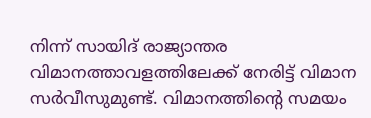നിന്ന് സായിദ് രാജ്യാന്തര വിമാനത്താവളത്തിലേക്ക് നേരിട്ട് വിമാന സർവീസുമുണ്ട്. വിമാനത്തിന്റെ സമയം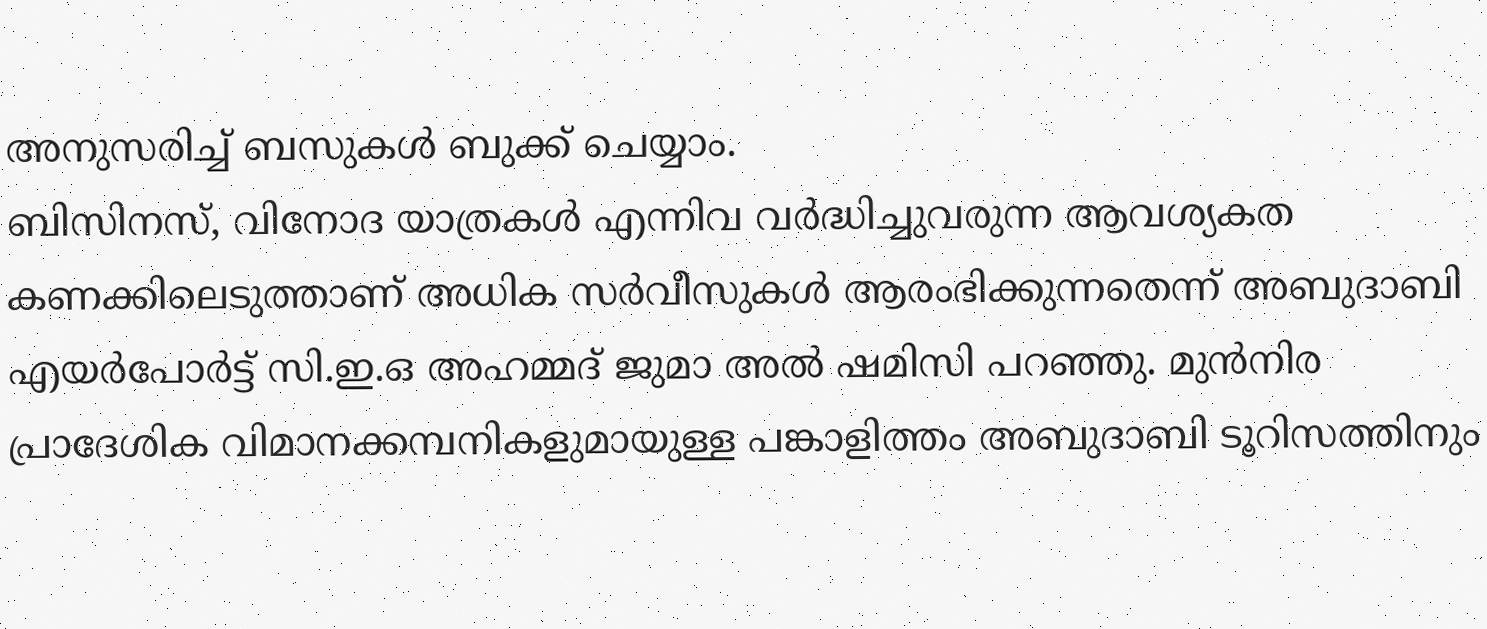അനുസരിച്ച് ബസുകൾ ബുക്ക് ചെയ്യാം.
ബിസിനസ്, വിനോദ യാത്രകൾ എന്നിവ വർദ്ധിച്ചുവരുന്ന ആവശ്യകത കണക്കിലെടുത്താണ് അധിക സർവീസുകൾ ആരംഭിക്കുന്നതെന്ന് അബുദാബി എയർപോർട്ട് സി.ഇ.ഒ അഹമ്മദ് ജുമാ അൽ ഷമിസി പറഞ്ഞു. മുൻനിര പ്രാദേശിക വിമാനക്കമ്പനികളുമായുള്ള പങ്കാളിത്തം അബുദാബി ടൂറിസത്തിനും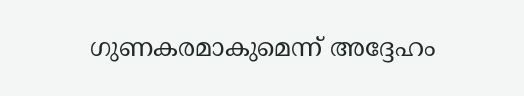ഗുണകരമാകുമെന്ന് അദ്ദേഹം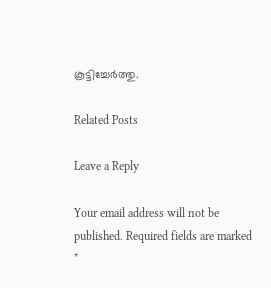കൂട്ടിച്ചേർത്തു.

Related Posts

Leave a Reply

Your email address will not be published. Required fields are marked *